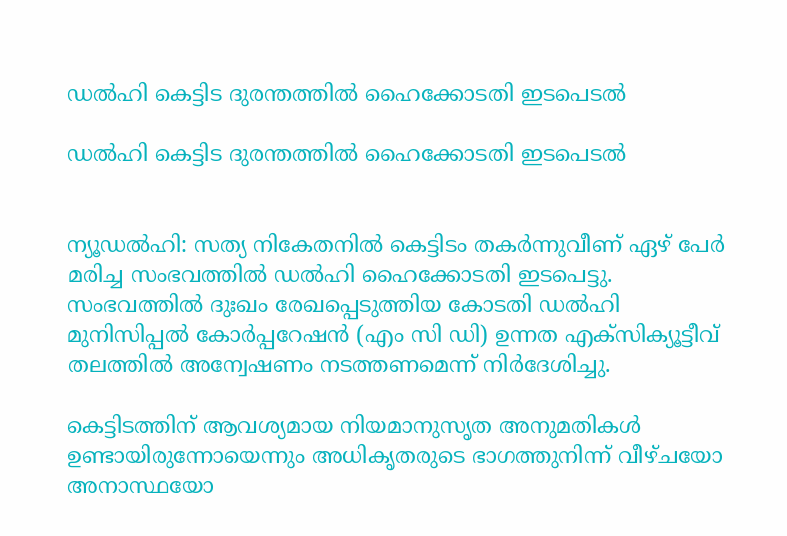ഡല്‍ഹി കെട്ടിട ദുരന്തത്തില്‍ ഹൈക്കോടതി ഇടപെടല്‍

ഡല്‍ഹി കെട്ടിട ദുരന്തത്തില്‍ ഹൈക്കോടതി ഇടപെടല്‍


ന്യൂഡല്‍ഹി: സത്യ നികേതനില്‍ കെട്ടിടം തകര്‍ന്നുവീണ് ഏഴ് പേര്‍ മരിച്ച സംഭവത്തില്‍ ഡല്‍ഹി ഹൈക്കോടതി ഇടപെട്ടു. സംഭവത്തില്‍ ദുഃഖം രേഖപ്പെടുത്തിയ കോടതി ഡല്‍ഹി മുനിസിപ്പല്‍ കോര്‍പ്പറേഷന്‍ (എം സി ഡി) ഉന്നത എക്‌സിക്യൂട്ടീവ് തലത്തില്‍ അന്വേഷണം നടത്തണമെന്ന് നിര്‍ദേശിച്ചു.

കെട്ടിടത്തിന് ആവശ്യമായ നിയമാനുസൃത അനുമതികള്‍ ഉണ്ടായിരുന്നോയെന്നും അധികൃതരുടെ ഭാഗത്തുനിന്ന് വീഴ്ചയോ അനാസ്ഥയോ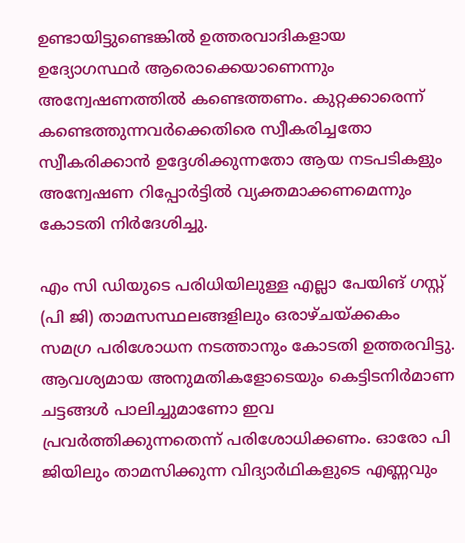ഉണ്ടായിട്ടുണ്ടെങ്കില്‍ ഉത്തരവാദികളായ ഉദ്യോഗസ്ഥര്‍ ആരൊക്കെയാണെന്നും അന്വേഷണത്തില്‍ കണ്ടെത്തണം. കുറ്റക്കാരെന്ന് കണ്ടെത്തുന്നവര്‍ക്കെതിരെ സ്വീകരിച്ചതോ സ്വീകരിക്കാന്‍ ഉദ്ദേശിക്കുന്നതോ ആയ നടപടികളും അന്വേഷണ റിപ്പോര്‍ട്ടില്‍ വ്യക്തമാക്കണമെന്നും കോടതി നിര്‍ദേശിച്ചു.

എം സി ഡിയുടെ പരിധിയിലുള്ള എല്ലാ പേയിങ് ഗസ്റ്റ് (പി ജി) താമസസ്ഥലങ്ങളിലും ഒരാഴ്ചയ്ക്കകം സമഗ്ര പരിശോധന നടത്താനും കോടതി ഉത്തരവിട്ടു. ആവശ്യമായ അനുമതികളോടെയും കെട്ടിടനിര്‍മാണ ചട്ടങ്ങള്‍ പാലിച്ചുമാണോ ഇവ പ്രവര്‍ത്തിക്കുന്നതെന്ന് പരിശോധിക്കണം. ഓരോ പി ജിയിലും താമസിക്കുന്ന വിദ്യാര്‍ഥികളുടെ എണ്ണവും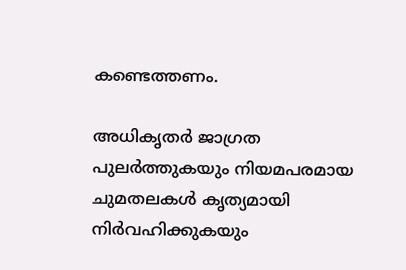കണ്ടെത്തണം.

അധികൃതര്‍ ജാഗ്രത പുലര്‍ത്തുകയും നിയമപരമായ ചുമതലകള്‍ കൃത്യമായി നിര്‍വഹിക്കുകയും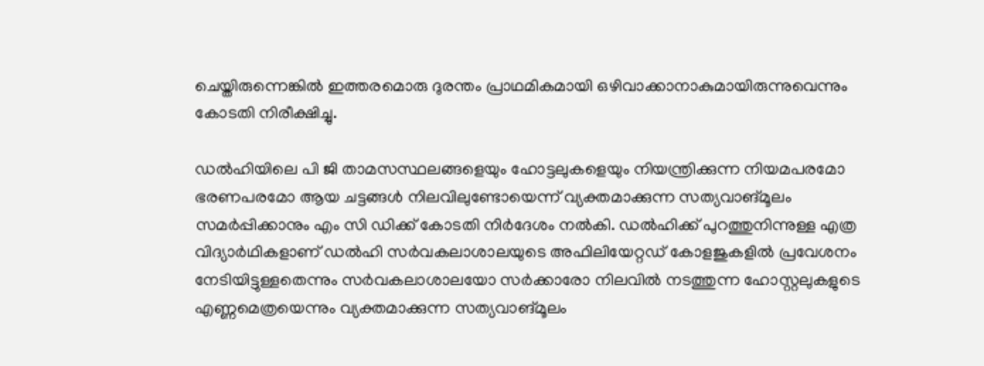ചെയ്തിരുന്നെങ്കില്‍ ഇത്തരമൊരു ദുരന്തം പ്രാഥമികമായി ഒഴിവാക്കാനാകുമായിരുന്നുവെന്നും കോടതി നിരീക്ഷിച്ചു.

ഡല്‍ഹിയിലെ പി ജി താമസസ്ഥലങ്ങളെയും ഹോട്ടലുകളെയും നിയന്ത്രിക്കുന്ന നിയമപരമോ ഭരണപരമോ ആയ ചട്ടങ്ങള്‍ നിലവിലുണ്ടോയെന്ന് വ്യക്തമാക്കുന്ന സത്യവാങ്മൂലം സമര്‍പ്പിക്കാനും എം സി ഡിക്ക് കോടതി നിര്‍ദേശം നല്‍കി. ഡല്‍ഹിക്ക് പുറത്തുനിന്നുള്ള എത്ര വിദ്യാര്‍ഥികളാണ് ഡല്‍ഹി സര്‍വകലാശാലയുടെ അഫിലിയേറ്റഡ് കോളജുകളില്‍ പ്രവേശനം നേടിയിട്ടുള്ളതെന്നും സര്‍വകലാശാലയോ സര്‍ക്കാരോ നിലവില്‍ നടത്തുന്ന ഹോസ്റ്റലുകളുടെ എണ്ണമെത്രയെന്നും വ്യക്തമാക്കുന്ന സത്യവാങ്മൂലം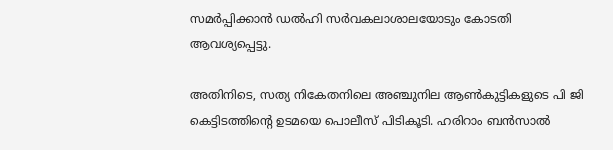സമര്‍പ്പിക്കാന്‍ ഡല്‍ഹി സര്‍വകലാശാലയോടും കോടതി ആവശ്യപ്പെട്ടു.

അതിനിടെ, സത്യ നികേതനിലെ അഞ്ചുനില ആണ്‍കുട്ടികളുടെ പി ജി കെട്ടിടത്തിന്റെ ഉടമയെ പൊലീസ് പിടികൂടി. ഹരിറാം ബന്‍സാല്‍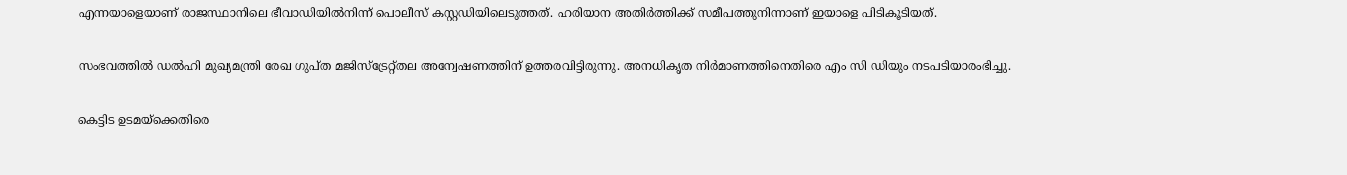എന്നയാളെയാണ് രാജസ്ഥാനിലെ ഭീവാഡിയില്‍നിന്ന് പൊലീസ് കസ്റ്റഡിയിലെടുത്തത്. ഹരിയാന അതിര്‍ത്തിക്ക് സമീപത്തുനിന്നാണ് ഇയാളെ പിടികൂടിയത്.

സംഭവത്തില്‍ ഡല്‍ഹി മുഖ്യമന്ത്രി രേഖ ഗുപ്ത മജിസ്ട്രേറ്റ്തല അന്വേഷണത്തിന് ഉത്തരവിട്ടിരുന്നു. അനധികൃത നിര്‍മാണത്തിനെതിരെ എം സി ഡിയും നടപടിയാരംഭിച്ചു.

കെട്ടിട ഉടമയ്ക്കെതിരെ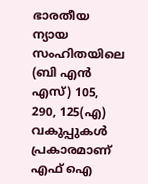ഭാരതീയ ന്യായ സംഹിതയിലെ (ബി എന്‍ എസ്) 105, 290, 125(എ) വകുപ്പുകള്‍ പ്രകാരമാണ് എഫ് ഐ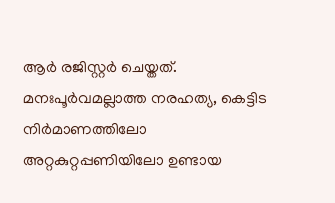ആര്‍ രജിസ്റ്റര്‍ ചെയ്തത്. മനഃപൂര്‍വമല്ലാത്ത നരഹത്യ, കെട്ടിട നിര്‍മാണത്തിലോ അറ്റകുറ്റപ്പണിയിലോ ഉണ്ടായ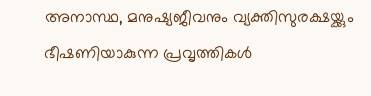അനാസ്ഥ, മനുഷ്യജീവനും വ്യക്തിസുരക്ഷയ്ക്കും ഭീഷണിയാകുന്ന പ്രവൃത്തികള്‍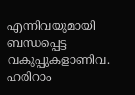എന്നിവയുമായി ബന്ധപ്പെട്ട വകുപ്പുകളാണിവ. ഹരിറാം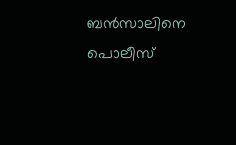ബന്‍സാലിനെ പൊലീസ്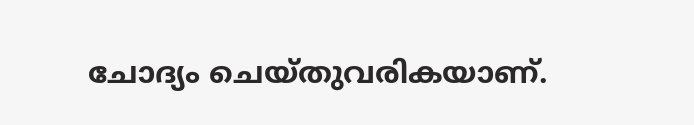ചോദ്യം ചെയ്തുവരികയാണ്.